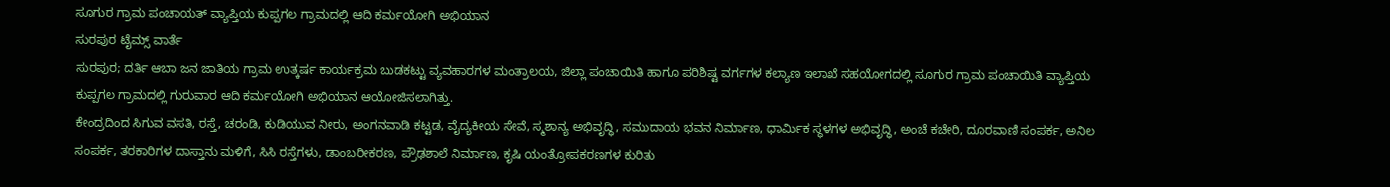ಸೂಗುರ ಗ್ರಾಮ ಪಂಚಾಯತ್ ವ್ಯಾಪ್ತಿಯ ಕುಪ್ಪಗಲ ಗ್ರಾಮದಲ್ಲಿ ಆದಿ ಕರ್ಮಯೋಗಿ ಅಭಿಯಾನ
ಸುರಪುರ ಟೈಮ್ಸ್ ವಾರ್ತೆ
ಸುರಪುರ; ದರ್ತಿ ಆಬಾ ಜನ ಜಾತಿಯ ಗ್ರಾಮ ಉತ್ಕರ್ಷ ಕಾರ್ಯಕ್ರಮ ಬುಡಕಟ್ಟು ವ್ಯವಹಾರಗಳ ಮಂತ್ರಾಲಯ, ಜಿಲ್ಲಾ ಪಂಚಾಯಿತಿ ಹಾಗೂ ಪರಿಶಿಷ್ಟ ವರ್ಗಗಳ ಕಲ್ಯಾಣ ಇಲಾಖೆ ಸಹಯೋಗದಲ್ಲಿ ಸೂಗುರ ಗ್ರಾಮ ಪಂಚಾಯಿತಿ ವ್ಯಾಪ್ತಿಯ ಕುಪ್ಪಗಲ ಗ್ರಾಮದಲ್ಲಿ ಗುರುವಾರ ಆದಿ ಕರ್ಮಯೋಗಿ ಅಭಿಯಾನ ಆಯೋಜಿಸಲಾಗಿತ್ತು.
ಕೇಂದ್ರದಿಂದ ಸಿಗುವ ವಸತಿ, ರಸ್ತೆ, ಚರಂಡಿ, ಕುಡಿಯುವ ನೀರು, ಅಂಗನವಾಡಿ ಕಟ್ಟಡ, ವೈದ್ಯಕೀಯ ಸೇವೆ, ಸ್ಮಶಾನ್ಯ ಅಭಿವೃದ್ಧಿ, ಸಮುದಾಯ ಭವನ ನಿರ್ಮಾಣ, ಧಾರ್ಮಿಕ ಸ್ಥಳಗಳ ಅಭಿವೃದ್ಧಿ, ಅಂಚೆ ಕಚೇರಿ, ದೂರವಾಣಿ ಸಂಪರ್ಕ, ಅನಿಲ ಸಂಪರ್ಕ, ತರಕಾರಿಗಳ ದಾಸ್ತಾನು ಮಳಿಗೆ, ಸಿಸಿ ರಸ್ತೆಗಳು, ಡಾಂಬರೀಕರಣ, ಪ್ರೌಢಶಾಲೆ ನಿರ್ಮಾಣ, ಕೃಷಿ ಯಂತ್ರೋಪಕರಣಗಳ ಕುರಿತು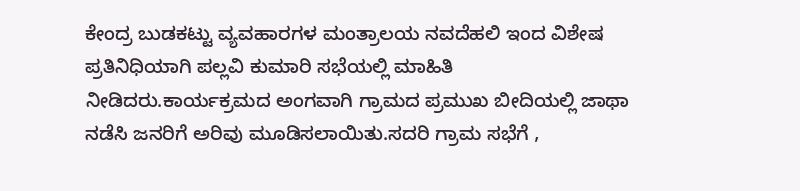ಕೇಂದ್ರ ಬುಡಕಟ್ಟು ವ್ಯವಹಾರಗಳ ಮಂತ್ರಾಲಯ ನವದೆಹಲಿ ಇಂದ ವಿಶೇಷ ಪ್ರತಿನಿಧಿಯಾಗಿ ಪಲ್ಲವಿ ಕುಮಾರಿ ಸಭೆಯಲ್ಲಿ ಮಾಹಿತಿ ನೀಡಿದರು.ಕಾರ್ಯಕ್ರಮದ ಅಂಗವಾಗಿ ಗ್ರಾಮದ ಪ್ರಮುಖ ಬೀದಿಯಲ್ಲಿ ಜಾಥಾ ನಡೆಸಿ ಜನರಿಗೆ ಅರಿವು ಮೂಡಿಸಲಾಯಿತು.ಸದರಿ ಗ್ರಾಮ ಸಭೆಗೆ ,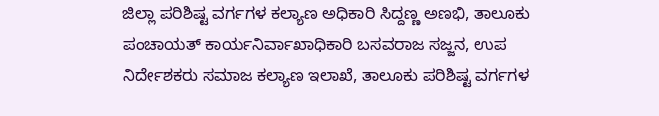ಜಿಲ್ಲಾ ಪರಿಶಿಷ್ಟ ವರ್ಗಗಳ ಕಲ್ಯಾಣ ಅಧಿಕಾರಿ ಸಿದ್ದಣ್ಣ ಅಣಭಿ, ತಾಲೂಕು ಪಂಚಾಯತ್ ಕಾರ್ಯನಿರ್ವಾಖಾಧಿಕಾರಿ ಬಸವರಾಜ ಸಜ್ಜನ, ಉಪ ನಿರ್ದೇಶಕರು ಸಮಾಜ ಕಲ್ಯಾಣ ಇಲಾಖೆ, ತಾಲೂಕು ಪರಿಶಿಷ್ಟ ವರ್ಗಗಳ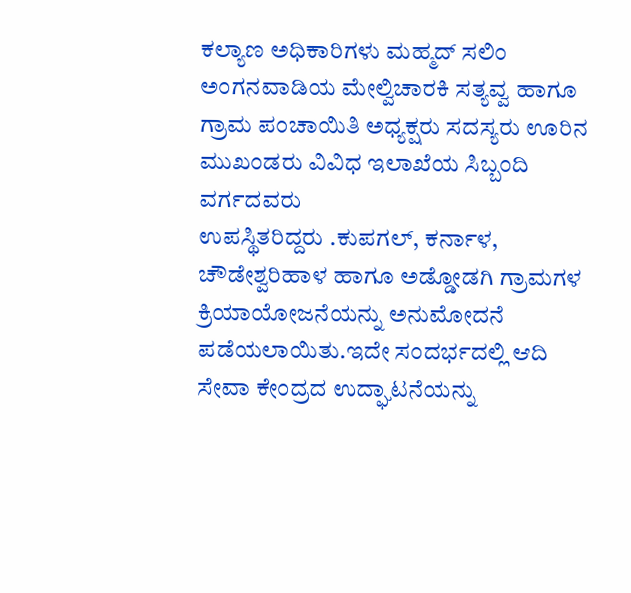ಕಲ್ಯಾಣ ಅಧಿಕಾರಿಗಳು ಮಹ್ಮದ್ ಸಲಿಂ ಅಂಗನವಾಡಿಯ ಮೇಲ್ವಿಚಾರಕಿ ಸತ್ಯವ್ವ ಹಾಗೂ ಗ್ರಾಮ ಪಂಚಾಯಿತಿ ಅಧ್ಯಕ್ಷರು ಸದಸ್ಯರು ಊರಿನ ಮುಖಂಡರು ವಿವಿಧ ಇಲಾಖೆಯ ಸಿಬ್ಬಂದಿ ವರ್ಗದವರು
ಉಪಸ್ಥಿತರಿದ್ದರು .ಕುಪಗಲ್, ಕರ್ನಾಳ, ಚೌಡೇಶ್ವರಿಹಾಳ ಹಾಗೂ ಅಡ್ಡೋಡಗಿ ಗ್ರಾಮಗಳ ಕ್ರಿಯಾಯೋಜನೆಯನ್ನು ಅನುಮೋದನೆ ಪಡೆಯಲಾಯಿತು.ಇದೇ ಸಂದರ್ಭದಲ್ಲಿ ಆದಿ ಸೇವಾ ಕೇಂದ್ರದ ಉದ್ಘಾಟನೆಯನ್ನು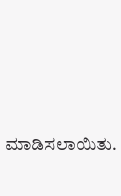ಮಾಡಿಸಲಾಯಿತು.